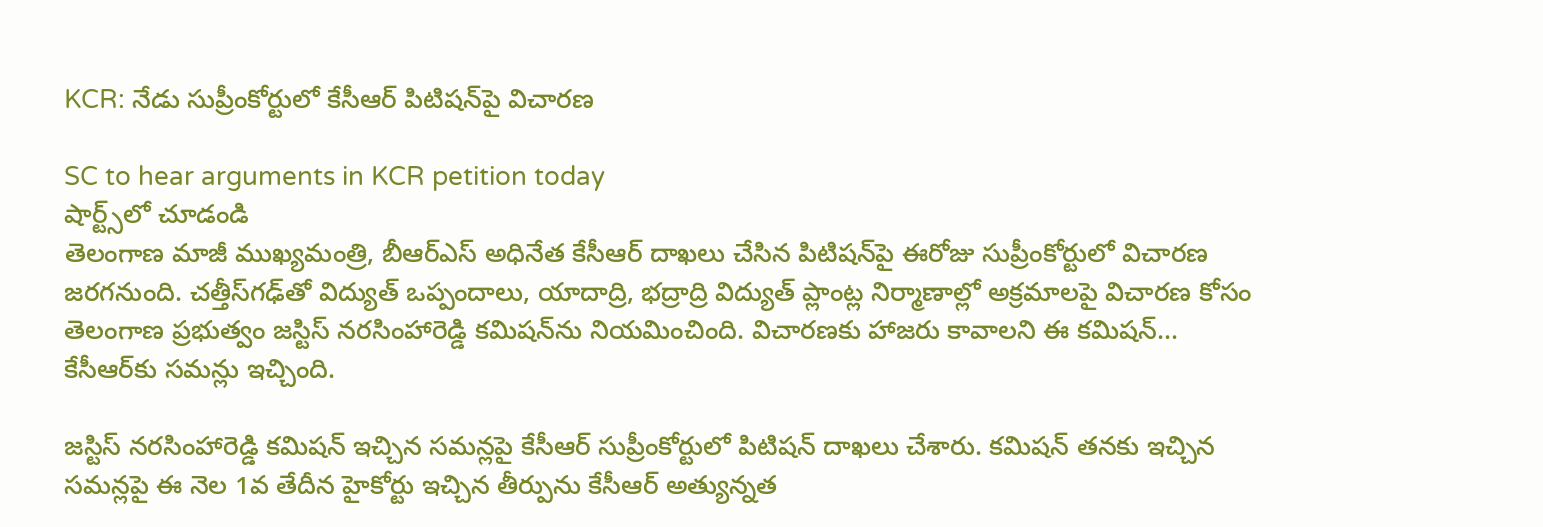KCR: నేడు సుప్రీంకోర్టులో కేసీఆర్ పిటిషన్‌పై విచారణ

SC to hear arguments in KCR petition today
షార్ట్స్‌లో చూడండి
తెలంగాణ మాజీ ముఖ్యమంత్రి, బీఆర్ఎస్ అధినేత కేసీఆర్ దాఖలు చేసిన పిటిషన్‌పై ఈరోజు సుప్రీంకోర్టులో విచారణ జరగనుంది. చత్తీస్‌గఢ్‌తో విద్యుత్ ఒప్పందాలు, యాదాద్రి, భద్రాద్రి విద్యుత్ ప్లాంట్ల నిర్మాణాల్లో అక్రమాలపై విచారణ కోసం తెలంగాణ ప్రభుత్వం జస్టిస్ నరసింహారెడ్డి కమిషన్‌ను నియమించింది. విచారణకు హాజరు కావాలని ఈ కమిషన్... కేసీఆర్‌కు సమన్లు ఇచ్చింది.

జస్టిస్ నరసింహారెడ్డి కమిషన్ ఇచ్చిన సమన్లపై కేసీఆర్ సుప్రీంకోర్టులో పిటిషన్ దాఖలు చేశారు. కమిషన్ తనకు ఇచ్చిన సమన్లపై ఈ నెల 1వ తేదీన హైకోర్టు ఇచ్చిన తీర్పును కేసీఆర్ అత్యున్నత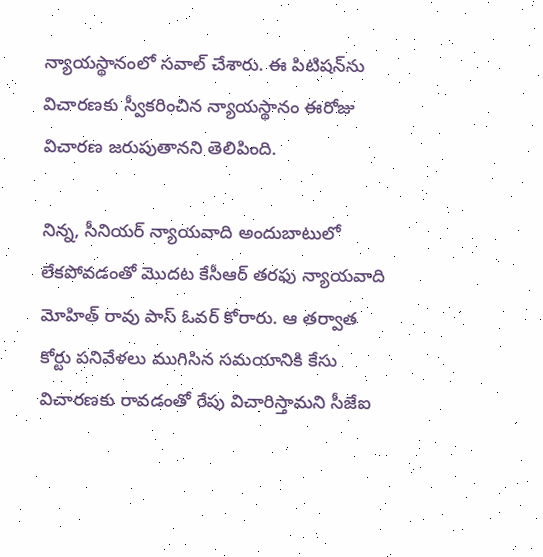న్యాయస్థానంలో సవాల్ చేశారు. ఈ పిటిషన్‌ను విచారణకు స్వీకరించిన న్యాయస్థానం ఈరోజు విచారణ జరుపుతానని తెలిపింది.

నిన్న, సీనియర్ న్యాయవాది అందుబాటులో లేకపోవడంతో మొదట కేసీఆర్ తరఫు న్యాయవాది మోహిత్ రావు పాస్ ఓవర్ కోరారు. ఆ తర్వాత కోర్టు పనివేళలు ముగిసిన సమయానికి కేసు విచారణకు రావడంతో రేపు విచారిస్తామని సీజేఐ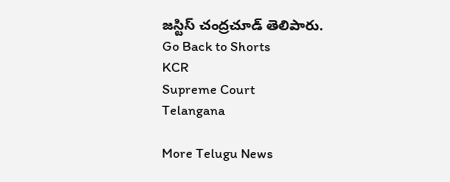జస్టిస్ చంద్రచూడ్ తెలిపారు.
Go Back to Shorts
KCR
Supreme Court
Telangana

More Telugu News